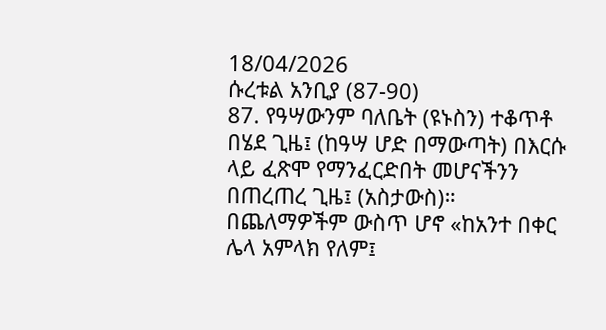18/04/2026
ሱረቱል አንቢያ (87-90)
87. የዓሣውንም ባለቤት (ዩኑስን) ተቆጥቶ በሄደ ጊዜ፤ (ከዓሣ ሆድ በማውጣት) በእርሱ ላይ ፈጽሞ የማንፈርድበት መሆናችንን በጠረጠረ ጊዜ፤ (አስታውስ)። በጨለማዎችም ውስጥ ሆኖ «ከአንተ በቀር ሌላ አምላክ የለም፤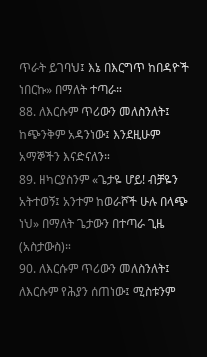ጥራት ይገባህ፤ እኔ በእርግጥ ከበዳዮች ነበርኩ» በማለት ተጣራ።
88. ለእርሱም ጥሪውን መለስንለት፤ ከጭንቅም አዳንነው፤ እንደዚሁም አማኞችን እናድናለን።
89. ዘካርያስንም «ጌታዬ ሆይ! ብቻዬን አትተወኝ፤ አንተም ከወራሾች ሁሉ በላጭ ነህ» በማለት ጌታውን በተጣራ ጊዜ (አስታውስ)።
90. ለእርሱም ጥሪውን መለስንለት፤ ለእርሱም የሕያን ሰጠነው፤ ሚስቱንም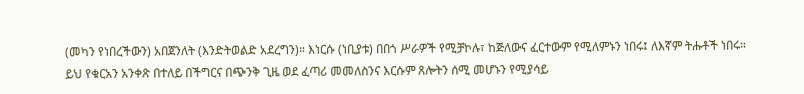(መካን የነበረችውን) አበጀንለት (እንድትወልድ አደረግን)። እነርሱ (ነቢያቱ) በበጎ ሥራዎች የሚቻኮሉ፣ ከጅለውና ፈርተውም የሚለምኑን ነበሩ፤ ለእኛም ትሑቶች ነበሩ።
ይህ የቁርአን አንቀጽ በተለይ በችግርና በጭንቅ ጊዜ ወደ ፈጣሪ መመለስንና እርሱም ጸሎትን ሰሚ መሆኑን የሚያሳይ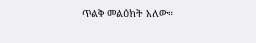ጥልቅ መልዕክት አለው።